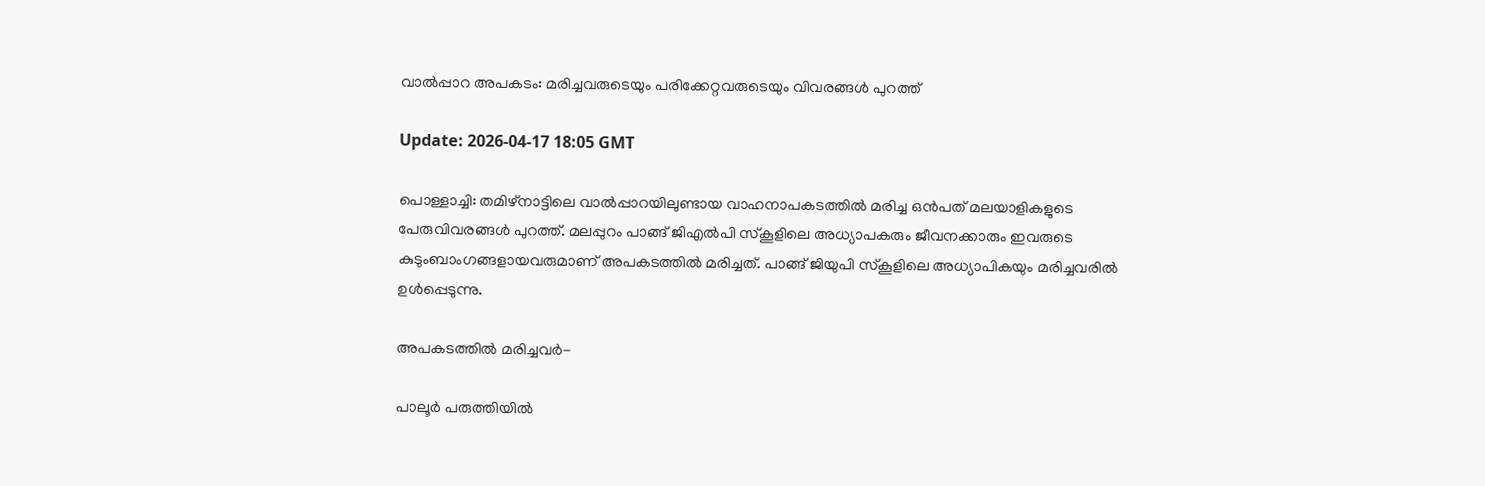വാല്‍പ്പാറ അപകടം: മരിച്ചവരുടെയും പരിക്കേറ്റവരുടെയും വിവരങ്ങള്‍ പുറത്ത്

Update: 2026-04-17 18:05 GMT

പൊള്ളാച്ചി: തമിഴ്നാട്ടിലെ വാല്‍പ്പാറയിലുണ്ടായ വാഹനാപകടത്തില്‍ മരിച്ച ഒന്‍പത് മലയാളികളുടെ പേരുവിവരങ്ങള്‍ പുറത്ത്. മലപ്പുറം പാങ്ങ് ജിഎല്‍പി സ്‌കൂളിലെ അധ്യാപകരും ജീവനക്കാരും ഇവരുടെ കുടുംബാംഗങ്ങളായവരുമാണ് അപകടത്തില്‍ മരിച്ചത്. പാങ്ങ് ജിയുപി സ്‌കൂളിലെ അധ്യാപികയും മരിച്ചവരില്‍ ഉള്‍പ്പെടുന്നു.

അപകടത്തില്‍ മരിച്ചവര്‍-

പാലൂര്‍ പരുത്തിയില്‍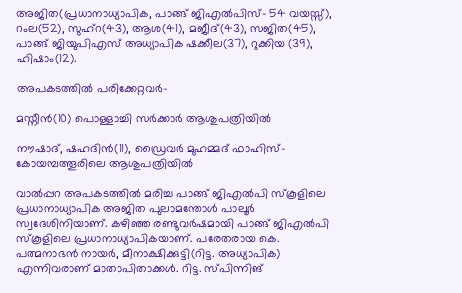അജിത(പ്രധാനാധ്യാപിക, പാങ്ങ് ജിഎല്‍പിസ്- 54 വയസ്സ്), റംല(52), സുഹ്റ(43), ആശ(41), മജീദ്(43), സജിത(45), പാങ്ങ് ജിയുപിഎസ് അധ്യാപിക ഷക്കീല(37), റുക്കിയ (39), ഹിഷാം(12).

അപകടത്തില്‍ പരിക്കേറ്റവര്‍-

മസ്നീന്‍(10) പൊള്ളാച്ചി സര്‍ക്കാര്‍ ആശുപത്രിയില്‍

നൗഷാദ്, ഷഹദിന്‍(11), ഡ്രൈവര്‍ മുഹമ്മദ് ഫാഹിസ്- കോയമ്പത്തൂരിലെ ആശുപത്രിയില്‍

വാല്‍പ്പറ അപകടത്തില്‍ മരിച്ച പാങ്ങ് ജിഎല്‍പി സ്‌കൂളിലെ പ്രധാനാധ്യാപിക അജിത പുലാമന്തോള്‍ പാലൂര്‍ സ്വദേശിനിയാണ്. കഴിഞ്ഞ രണ്ടുവര്‍ഷമായി പാങ്ങ് ജിഎല്‍പി സ്‌കൂളിലെ പ്രധാനാധ്യാപികയാണ്. പരേതരായ കെ. പത്മനാഭന്‍ നായര്‍, മീനാക്ഷിക്കുട്ടി(റിട്ട. അധ്യാപിക) എന്നിവരാണ് മാതാപിതാക്കള്‍. റിട്ട. സ്പിന്നിങ്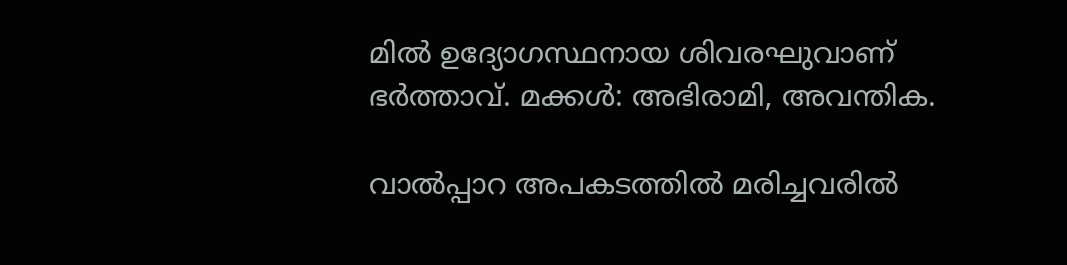മില്‍ ഉദ്യോഗസ്ഥനായ ശിവരഘുവാണ് ഭര്‍ത്താവ്. മക്കള്‍: അഭിരാമി, അവന്തിക.

വാല്‍പ്പാറ അപകടത്തില്‍ മരിച്ചവരില്‍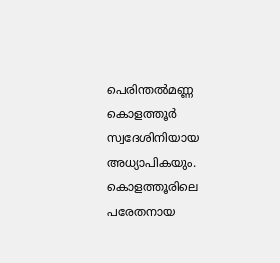പെരിന്തല്‍മണ്ണ കൊളത്തൂര്‍ സ്വദേശിനിയായ അധ്യാപികയും. കൊളത്തൂരിലെ പരേതനായ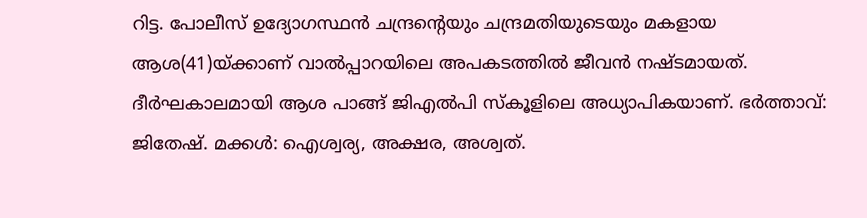റിട്ട. പോലീസ് ഉദ്യോഗസ്ഥന്‍ ചന്ദ്രന്റെയും ചന്ദ്രമതിയുടെയും മകളായ ആശ(41)യ്ക്കാണ് വാല്‍പ്പാറയിലെ അപകടത്തില്‍ ജീവന്‍ നഷ്ടമായത്. ദീര്‍ഘകാലമായി ആശ പാങ്ങ് ജിഎല്‍പി സ്‌കൂളിലെ അധ്യാപികയാണ്. ഭര്‍ത്താവ്: ജിതേഷ്. മക്കള്‍: ഐശ്വര്യ, അക്ഷര, അശ്വത്.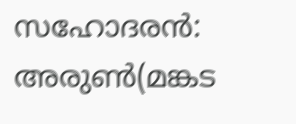സഹോദരന്‍: അരുണ്‍(മങ്കട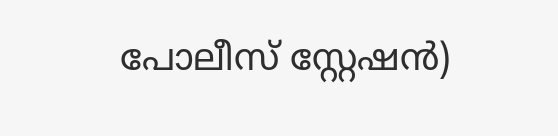പോലീസ് സ്റ്റേഷന്‍)